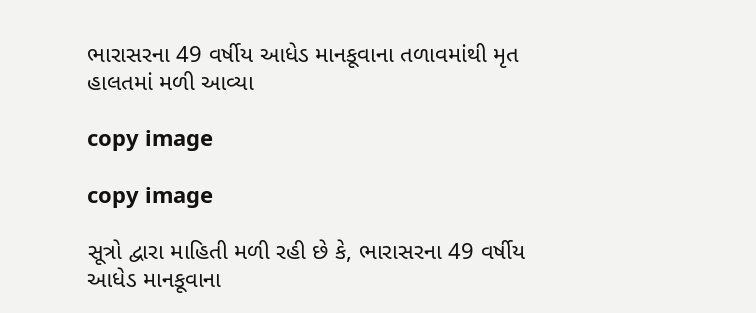ભારાસરના 49 વર્ષીય આધેડ માનકૂવાના તળાવમાંથી મૃત હાલતમાં મળી આવ્યા

copy image

copy image

સૂત્રો દ્વારા માહિતી મળી રહી છે કે, ભારાસરના 49 વર્ષીય આધેડ માનકૂવાના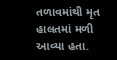તળાવમાંથી મૃત હાલતમાં મળી આવ્યા હતા.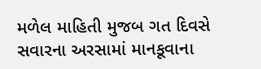મળેલ માહિતી મુજબ ગત દિવસે સવારના અરસામાં માનકૂવાના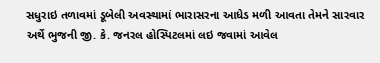સધુરાઇ તળાવમાં ડૂબેલી અવસ્થામાં ભારાસરના આધેડ મળી આવતા તેમને સારવાર અર્થે ભુજની જી. કે. જનરલ હોસ્પિટલમાં લઇ જવામાં આવેલ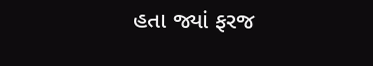હતા જ્યાં ફરજ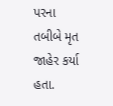પરના તબીબે મૃત જાહેર કર્યા હતા.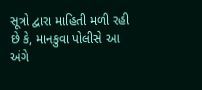સૂત્રો દ્વારા માહિતી મળી રહી છે કે, માનકુવા પોલીસે આ અંગે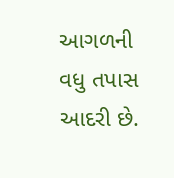આગળની વધુ તપાસ આદરી છે.